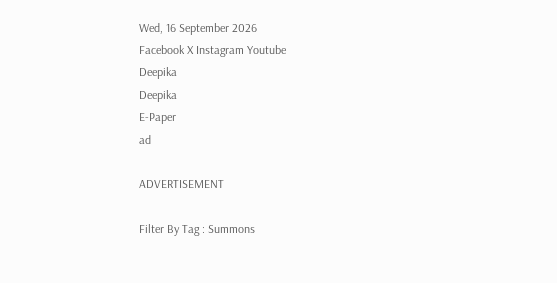Wed, 16 September 2026
Facebook X Instagram Youtube
Deepika
Deepika
E-Paper
ad

ADVERTISEMENT

Filter By Tag : Summons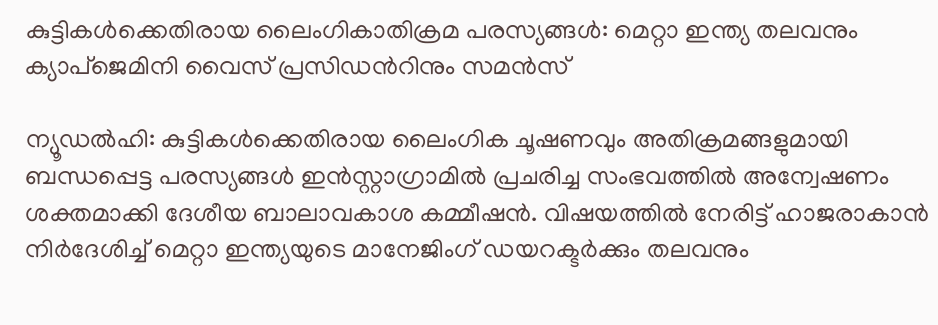കുട്ടികൾക്കെതിരായ ലൈംഗികാതിക്രമ പരസ്യങ്ങൾ: മെറ്റാ ഇന്ത്യ തലവനും ക്യാപ്ജെമിനി വൈസ് പ്രസിഡന്‍റിനും സമൻസ്

ന്യൂഡൽഹി: കുട്ടികൾക്കെതിരായ ലൈംഗിക ചൂഷണവും അതിക്രമങ്ങളുമായി ബന്ധപ്പെട്ട പരസ്യങ്ങൾ ഇൻസ്റ്റാഗ്രാമിൽ പ്രചരിച്ച സംഭവത്തിൽ അന്വേഷണം ശക്തമാക്കി ദേശീയ ബാലാവകാശ കമ്മീഷൻ. വിഷയത്തിൽ നേരിട്ട് ഹാജരാകാൻ നിർദേശിച്ച് മെറ്റാ ഇന്ത്യയുടെ മാനേജിംഗ് ഡയറക്ടർക്കും തലവനും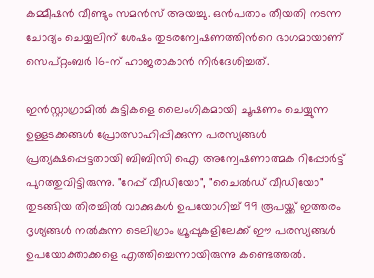കമ്മീഷൻ വീണ്ടും സമൻസ് അയച്ചു. ഒൻപതാം തീയതി നടന്ന ചോദ്യം ചെയ്യലിന് ശേഷം തുടരന്വേഷണത്തിന്‍റെ ഭാഗമായാണ് സെപ്റ്റംബർ 16-ന് ഹാജരാകാൻ നിർദേശിച്ചത്.

ഇൻസ്റ്റാഗ്രാമിൽ കുട്ടികളെ ലൈംഗികമായി ചൂഷണം ചെയ്യുന്ന ഉള്ളടക്കങ്ങൾ പ്രോത്സാഹിപ്പിക്കുന്ന പരസ്യങ്ങൾ പ്രത്യക്ഷപ്പെട്ടതായി ബിബിസി ഐ അന്വേഷണാത്മക റിപ്പോർട്ട് പുറത്തുവിട്ടിരുന്നു. "റേപ്പ് വീഡിയോ", "ചൈൽഡ് വീഡിയോ" തുടങ്ങിയ തിരച്ചിൽ വാക്കുകൾ ഉപയോഗിച്ച് 99 രൂപയ്ക്ക് ഇത്തരം ദൃശ്യങ്ങൾ നൽകുന്ന ടെലിഗ്രാം ഗ്രൂപ്പുകളിലേക്ക് ഈ പരസ്യങ്ങൾ ഉപയോക്താക്കളെ എത്തിച്ചെന്നായിരുന്നു കണ്ടെത്തൽ.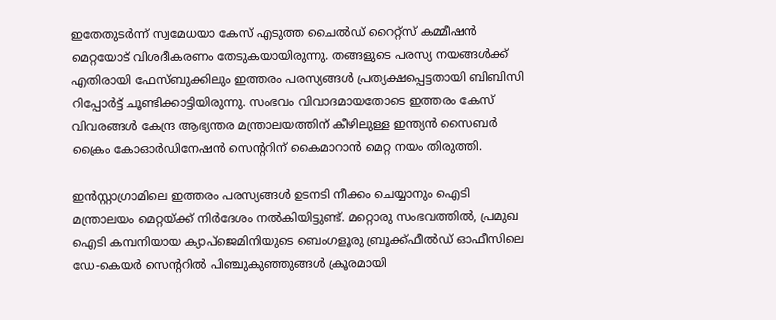ഇതേതുടർന്ന് സ്വമേധയാ കേസ് എടുത്ത ചൈൽഡ് റൈറ്റ്‌സ് കമ്മീഷൻ മെറ്റയോട് വിശദീകരണം തേടുകയായിരുന്നു. തങ്ങളുടെ പരസ്യ നയങ്ങൾക്ക് എതിരായി ഫേസ്ബുക്കിലും ഇത്തരം പരസ്യങ്ങൾ പ്രത്യക്ഷപ്പെട്ടതായി ബിബിസി റിപ്പോർട്ട് ചൂണ്ടിക്കാട്ടിയിരുന്നു. സംഭവം വിവാദമായതോടെ ഇത്തരം കേസ് വിവരങ്ങൾ കേന്ദ്ര ആഭ്യന്തര മന്ത്രാലയത്തിന് കീഴിലുള്ള ഇന്ത്യൻ സൈബർ ക്രൈം കോഓർഡിനേഷൻ സെന്‍ററിന് കൈമാറാൻ മെറ്റ നയം തിരുത്തി.

ഇൻസ്റ്റാഗ്രാമിലെ ഇത്തരം പരസ്യങ്ങൾ ഉടനടി നീക്കം ചെയ്യാനും ഐടി മന്ത്രാലയം മെറ്റയ്ക്ക് നിർദേശം നൽകിയിട്ടുണ്ട്. മറ്റൊരു സംഭവത്തിൽ, പ്രമുഖ ഐടി കമ്പനിയായ ക്യാപ്ജെമിനിയുടെ ബെംഗളൂരു ബ്രൂക്ക്ഫീൽഡ് ഓഫീസിലെ ഡേ-കെയർ സെന്‍ററിൽ പിഞ്ചുകുഞ്ഞുങ്ങൾ ക്രൂരമായി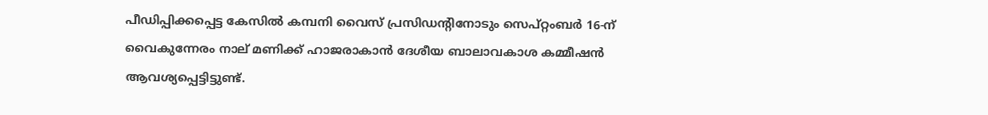പീഡിപ്പിക്കപ്പെട്ട കേസിൽ കമ്പനി വൈസ് പ്രസിഡന്‍റിനോടും സെപ്റ്റംബർ 16-ന് വൈകുന്നേരം നാല് മണിക്ക് ഹാജരാകാൻ ദേശീയ ബാലാവകാശ കമ്മീഷൻ ആവശ്യപ്പെട്ടിട്ടുണ്ട്.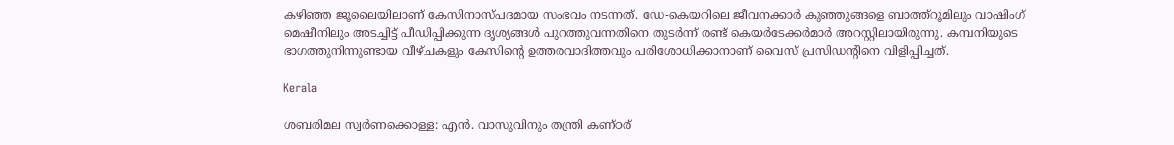കഴിഞ്ഞ ജൂലൈയിലാണ് കേസിനാസ്പദമായ സംഭവം നടന്നത്. ഡേ-കെയറിലെ ജീവനക്കാർ കുഞ്ഞുങ്ങളെ ബാത്ത്റൂമിലും വാഷിംഗ് മെഷീനിലും അടച്ചിട്ട് പീഡിപ്പിക്കുന്ന ദൃശ്യങ്ങൾ പുറത്തുവന്നതിനെ തുടർന്ന് രണ്ട് കെയർടേക്കർമാർ അറസ്റ്റിലായിരുന്നു. കമ്പനിയുടെ ഭാഗത്തുനിന്നുണ്ടായ വീഴ്ചകളും കേസിന്‍റെ ഉത്തരവാദിത്തവും പരിശോധിക്കാനാണ് വൈസ് പ്രസിഡന്‍റിനെ വിളിപ്പിച്ചത്.

Kerala

ശബരിമല സ്വർണക്കൊള്ള: എൻ. വാസുവിനും തന്ത്രി കണ്ഠര്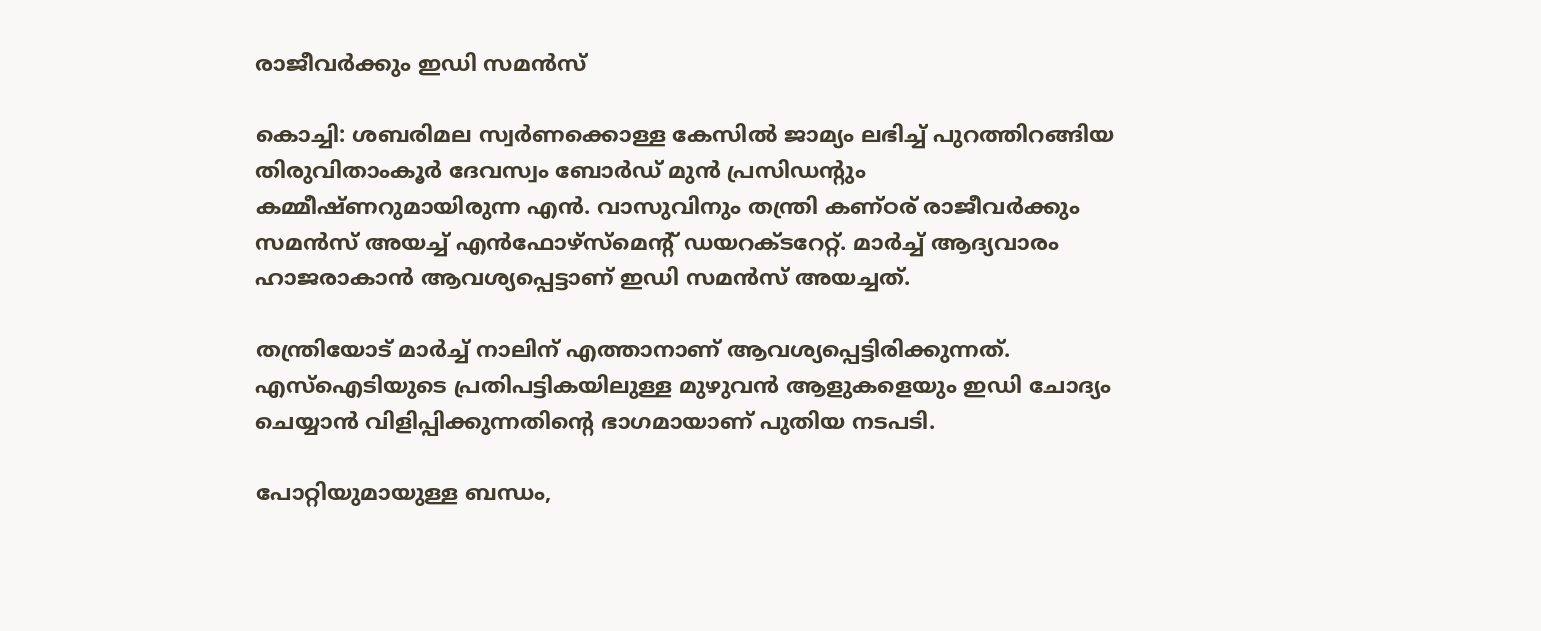രാജീവർക്കും ഇഡി സമൻസ്

കൊച്ചി: ശബരിമല സ്വർണക്കൊള്ള കേസിൽ ജാമ്യം ലഭിച്ച് പുറത്തിറങ്ങിയ തിരുവിതാംകൂർ ദേവസ്വം ബോർഡ് മുൻ പ്രസിഡന്‍റും കമ്മീഷ്ണറുമായിരുന്ന എൻ. വാസുവിനും തന്ത്രി കണ്ഠര് രാജീവർക്കും സമൻസ് അ‍യച്ച് എൻഫോഴ്സ്മെന്‍റ് ഡയറക്ടറേറ്റ്. മാർച്ച് ആദ്യവാരം ഹാജരാകാൻ ആവശ്യപ്പെട്ടാണ് ഇഡി സമൻസ് അയച്ചത്.

തന്ത്രിയോട് മാർച്ച് നാലിന് എത്താനാണ് ആവശ്യപ്പെട്ടിരിക്കുന്നത്. എസ്ഐടിയുടെ പ്രതിപട്ടികയിലുള്ള മുഴുവൻ ആളുകളെയും ഇഡി ചോദ്യം ചെയ്യാൻ വിളിപ്പിക്കുന്നതിന്‍റെ ഭാഗമായാണ് പുതിയ നടപടി.

പോറ്റിയുമായുള്ള ബന്ധം,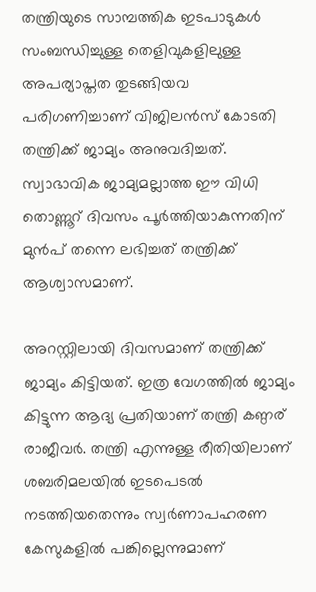തന്ത്രിയുടെ സാമ്പത്തിക ഇടപാടുകൾ സംബന്ധിച്ചുള്ള തെളിവുകളിലുള്ള അപര്യാപ്തത തുടങ്ങിയവ പരിഗണിച്ചാണ് വിജിലൻസ് കോടതി തന്ത്രിക്ക് ജാമ്യം അനുവദിച്ചത്. സ്വാഭാവിക ജാമ്യമല്ലാത്ത ഈ വിധി തൊണ്ണൂറ് ദിവസം പൂർത്തിയാകുന്നതിന് മുൻപ് തന്നെ ലഭിച്ചത് തന്ത്രിക്ക് ആശ്വാസമാണ്.

അറസ്റ്റിലായി ദിവസമാണ് തന്ത്രിക്ക് ജാമ്യം കിട്ടിയത്. ഇത്ര വേഗത്തില്‍ ജാമ്യം കിട്ടുന്ന ആദ്യ പ്രതിയാണ് തന്ത്രി കണ്ഠര് രാജീവര്‍. തന്ത്രി എന്നുള്ള രീതിയിലാണ് ശബരിമലയില്‍ ഇടപെടല്‍ നടത്തിയതെന്നും സ്വര്‍ണാപഹരണ കേസുകളില്‍ പങ്കില്ലെന്നുമാണ്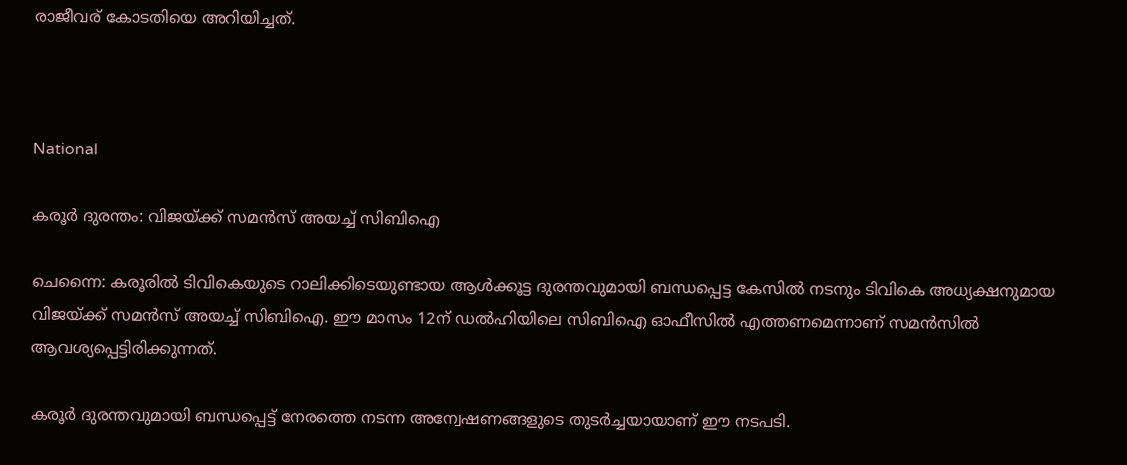രാജീവര് കോടതിയെ അറിയിച്ചത്.



National

കരൂർ ദുരന്തം: വിജയ്ക്ക് സമൻസ് അയച്ച് സിബിഐ

ചെന്നൈ: കരൂരിൽ ടിവികെയുടെ റാലിക്കിടെയുണ്ടായ ആൾക്കൂട്ട ദുരന്തവുമായി ബന്ധപ്പെട്ട കേസിൽ നടനും ടിവികെ അധ്യക്ഷനുമായ വിജയ്ക്ക് സമൻസ് അയച്ച് സിബിഐ. ഈ മാസം 12ന് ഡൽഹിയിലെ സിബിഐ ഓഫീസിൽ എത്തണമെന്നാണ് സമൻസിൽ ആവശ്യപ്പെട്ടിരിക്കുന്നത്.

കരൂർ ദുരന്തവുമായി ബന്ധപ്പെട്ട് നേരത്തെ നടന്ന അന്വേഷണങ്ങളുടെ തുടർച്ചയായാണ് ഈ നടപടി.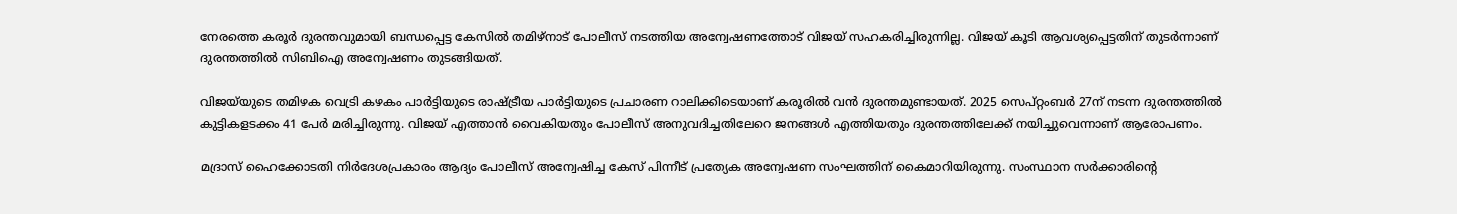നേരത്തെ കരൂർ ദുരന്തവുമായി ബന്ധപ്പെട്ട കേസിൽ തമിഴ്‌നാട് പോലീസ് നടത്തിയ അന്വേഷണത്തോട് വിജയ് സഹകരിച്ചിരുന്നില്ല. വിജയ് കൂടി ആവശ്യപ്പെട്ടതിന് തുടർന്നാണ് ദുരന്തത്തിൽ സിബിഐ അന്വേഷണം തുടങ്ങിയത്.

വിജയ്‌യുടെ തമിഴക വെട്രി കഴകം പാർട്ടിയുടെ രാഷ്ട്രീയ പാർട്ടിയുടെ പ്രചാരണ റാലിക്കിടെയാണ് കരൂരിൽ വൻ ദുരന്തമുണ്ടായത്. 2025 സെപ്റ്റംബർ 27ന് നടന്ന ദുരന്തത്തിൽ കുട്ടികളടക്കം 41 പേർ മരിച്ചിരുന്നു. വിജയ് എത്താൻ വൈകിയതും പോലീസ് അനുവദിച്ചതിലേറെ ജനങ്ങൾ എത്തിയതും ദുരന്തത്തിലേക്ക് നയിച്ചുവെന്നാണ് ആരോപണം.

മദ്രാസ് ഹൈക്കോടതി നിർദേശപ്രകാരം ആദ്യം പോലീസ് അന്വേഷിച്ച കേസ് പിന്നീട് പ്രത്യേക അന്വേഷണ സംഘത്തിന് കൈമാറിയിരുന്നു. സംസ്ഥാന സർക്കാരിന്‍റെ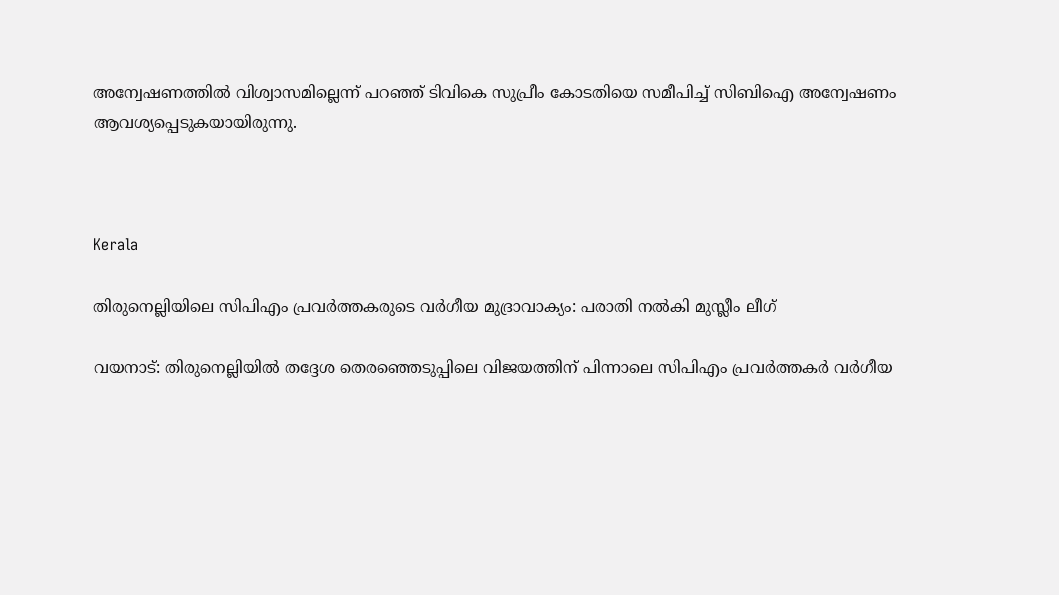അന്വേഷണത്തിൽ വിശ്വാസമില്ലെന്ന് പറഞ്ഞ് ടിവികെ സുപ്രീം കോടതിയെ സമീപിച്ച് സിബിഐ അന്വേഷണം ആവശ്യപ്പെടുകയായിരുന്നു.



Kerala

തിരുനെല്ലിയിലെ സിപിഎം പ്രവർത്തകരുടെ വർഗീയ മുദ്രാവാക്യം: പരാതി നൽകി മുസ്ലീം ലീഗ്

വയനാട്: തിരുനെല്ലിയിൽ തദ്ദേശ തെരഞ്ഞെടുപ്പിലെ വിജയത്തിന് പിന്നാലെ സിപിഎം പ്രവർത്തകർ വർഗീയ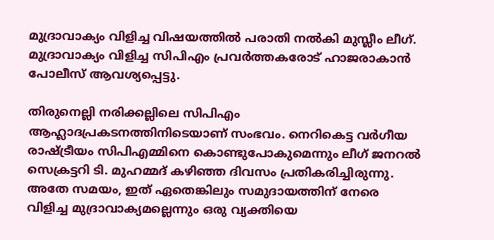മുദ്രാവാക്യം വിളിച്ച വിഷയത്തിൽ പരാതി നൽകി മുസ്ലീം ലീഗ്. മുദ്രാവാക്യം വിളിച്ച സിപിഎം പ്രവർത്തകരോട് ഹാജരാകാൻ പോലീസ് ആവശ്യപ്പെട്ടു.

തിരുനെല്ലി നരിക്കല്ലിലെ സിപിഎം ആഹ്ലാദപ്രകടനത്തിനിടെയാണ് സംഭവം. നെറികെട്ട വർഗീയ രാഷ്ട്രീയം സിപിഎമ്മിനെ കൊണ്ടുപോകുമെന്നും ലീഗ് ജനറൽ സെക്രട്ടറി ടി. മുഹമ്മദ് കഴിഞ്ഞ ദിവസം പ്രതികരിച്ചിരുന്നു. അതേ സമയം, ഇത് ഏതെങ്കിലും സമുദായത്തിന് നേരെ വിളിച്ച മുദ്രാവാക്യമല്ലെന്നും ഒരു വ്യക്തിയെ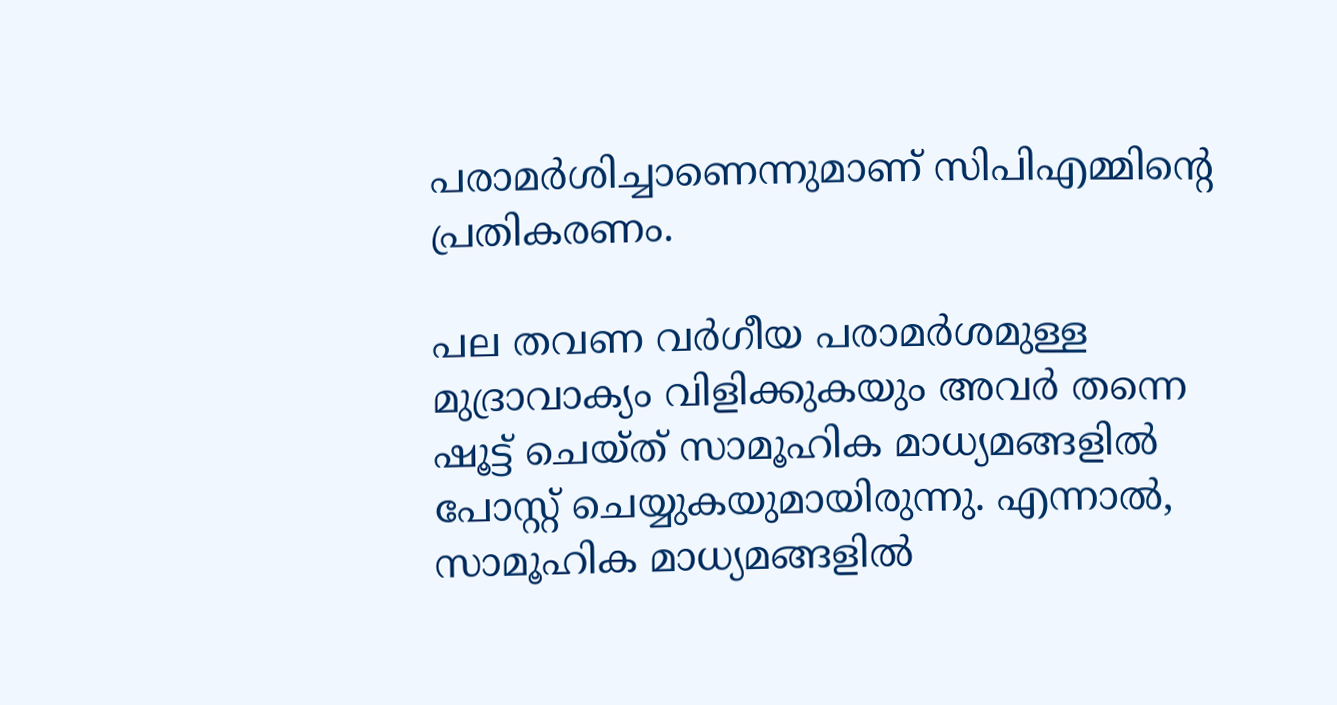പരാമർശിച്ചാണെന്നുമാണ് സിപിഎമ്മിന്‍റെ പ്രതികരണം.

പല തവണ വർഗീയ പരാമർശമുള്ള മുദ്രാവാക്യം വിളിക്കുകയും അവർ തന്നെ ഷൂട്ട് ചെയ്ത് സാമൂഹിക മാധ്യമങ്ങളിൽ പോസ്റ്റ് ചെയ്യുകയുമായിരുന്നു. എന്നാൽ, സാമൂഹിക മാധ്യമങ്ങളിൽ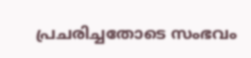പ്രചരിച്ചതോടെ സംഭവം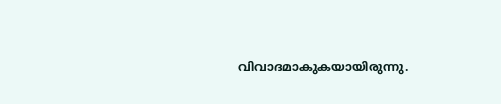വിവാദമാകുകയായിരുന്നു.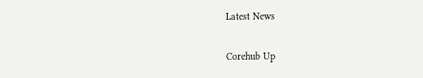Latest News

Corehub Up